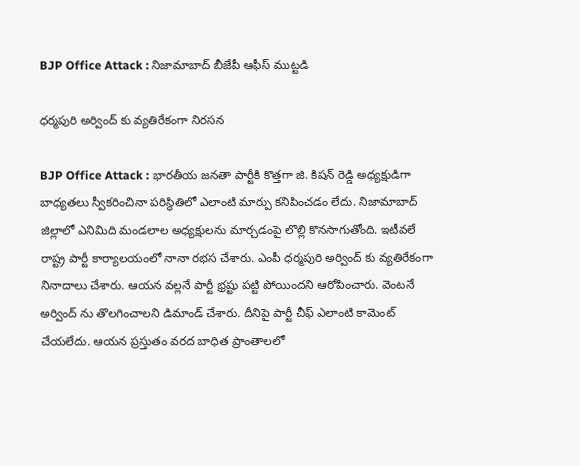BJP Office Attack : నిజామాబాద్ బీజేపీ ఆఫీస్ ముట్ట‌డి

ధ‌ర్మ‌పురి అర్వింద్ కు వ్య‌తిరేకంగా నిర‌స‌న

BJP Office Attack : భార‌తీయ జ‌న‌తా పార్టీకి కొత్త‌గా జి. కిష‌న్ రెడ్డి అధ్య‌క్షుడిగా బాధ్య‌త‌లు స్వీక‌రించినా ప‌రిస్థితిలో ఎలాంటి మార్పు క‌నిపించ‌డం లేదు. నిజామాబాద్ జిల్లాలో ఎనిమిది మండ‌లాల అధ్య‌క్షుల‌ను మార్చ‌డంపై లొల్లి కొన‌సాగుతోంది. ఇటీవ‌లే రాష్ట్ర పార్టీ కార్యాల‌యంలో నానా ర‌భ‌స చేశారు. ఎంపీ ధ‌ర్మ‌పురి అర్వింద్ కు వ్య‌తిరేకంగా నినాదాలు చేశారు. ఆయ‌న వ‌ల్ల‌నే పార్టీ భ్ర‌ష్టు ప‌ట్టి పోయింద‌ని ఆరోపించారు. వెంట‌నే అర్వింద్ ను తొల‌గించాల‌ని డిమాండ్ చేశారు. దీనిపై పార్టీ చీఫ్ ఎలాంటి కామెంట్ చేయ‌లేదు. ఆయ‌న ప్ర‌స్తుతం వ‌ర‌ద బాధిత ప్రాంతాల‌లో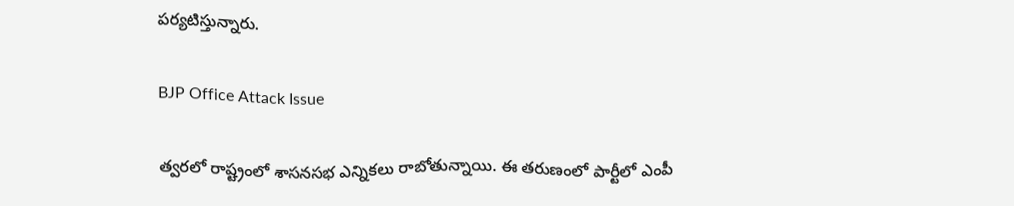ప‌ర్య‌టిస్తున్నారు.

BJP Office Attack Issue

త్వ‌ర‌లో రాష్ట్రంలో శాస‌న‌స‌భ ఎన్నిక‌లు రాబోతున్నాయి. ఈ త‌రుణంలో పార్టీలో ఎంపీ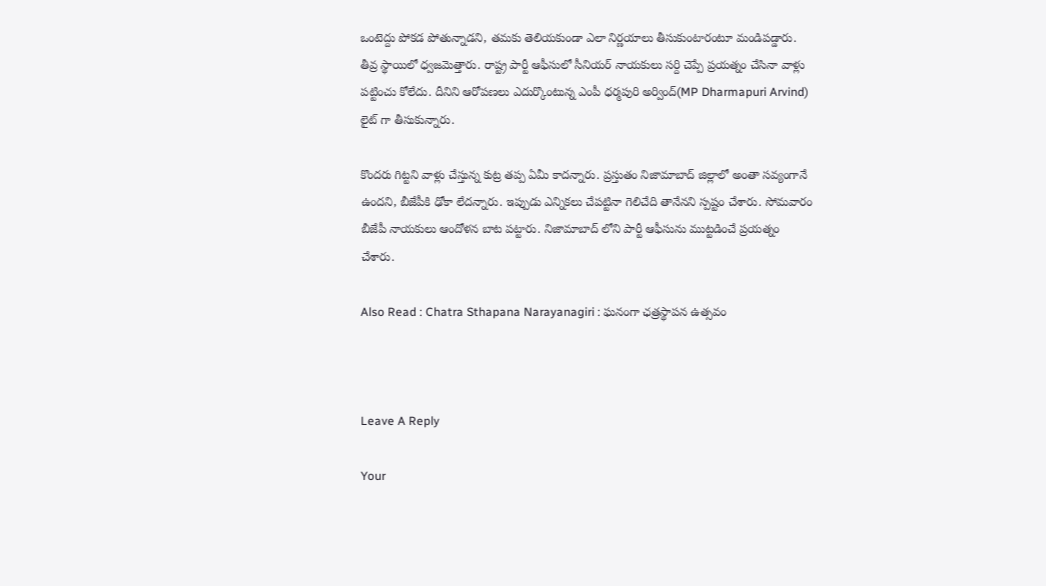ఒంటెద్దు పోక‌డ పోతున్నాడ‌ని, త‌మ‌కు తెలియ‌కుండా ఎలా నిర్ణ‌యాలు తీసుకుంటారంటూ మండిప‌డ్డారు. తీవ్ర స్థాయిలో ధ్వ‌జ‌మెత్తారు. రాష్ట్ర పార్టీ ఆఫీసులో సీనియ‌ర్ నాయ‌కులు స‌ర్ది చెప్పే ప్ర‌య‌త్నం చేసినా వాళ్లు ప‌ట్టించు కోలేదు. దీనిని ఆరోప‌ణ‌లు ఎదుర్కొంటున్న ఎంపీ ధ‌ర్మ‌పురి అర్వింద్(MP Dharmapuri Arvind) లైట్ గా తీసుకున్నారు.

కొంద‌రు గిట్ట‌ని వాళ్లు చేస్తున్న కుట్ర త‌ప్ప ఏమీ కాద‌న్నారు. ప్ర‌స్తుతం నిజామాబాద్ జిల్లాలో అంతా స‌వ్యంగానే ఉంద‌ని, బీజేపీకి ఢోకా లేద‌న్నారు. ఇప్పుడు ఎన్నిక‌లు చేప‌ట్టినా గెలిచేది తానేన‌ని స్ప‌ష్టం చేశారు. సోమ‌వారం బీజేపీ నాయ‌కులు ఆందోళ‌న బాట ప‌ట్టారు. నిజామాబాద్ లోని పార్టీ ఆఫీసును ముట్ట‌డించే ప్ర‌య‌త్నం చేశారు.

Also Read : Chatra Sthapana Narayanagiri : ఘ‌నంగా ఛ‌త్ర‌స్థాప‌న ఉత్స‌వం



Leave A Reply

Your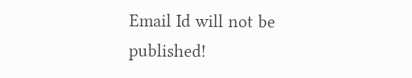Email Id will not be published!